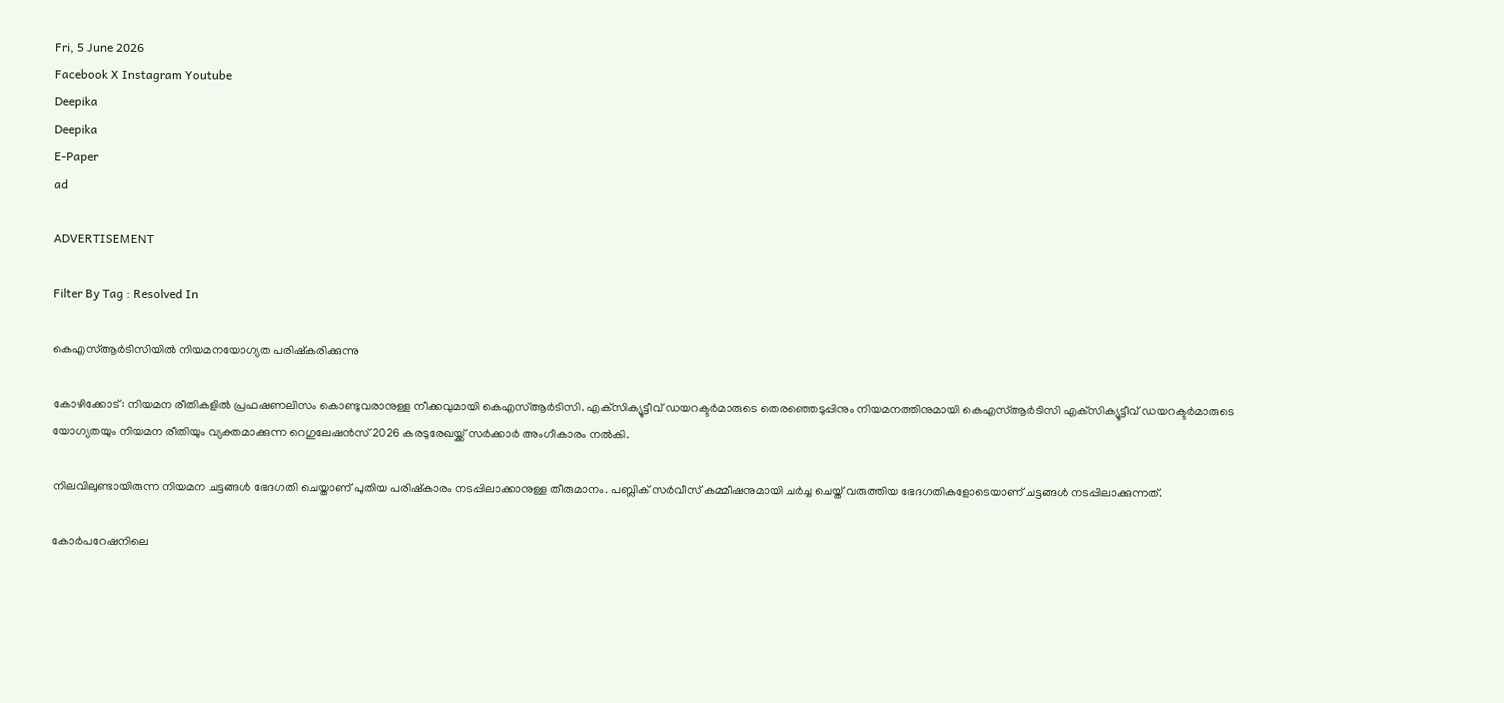Fri, 5 June 2026
Facebook X Instagram Youtube
Deepika
Deepika
E-Paper
ad

ADVERTISEMENT

Filter By Tag : Resolved In

കെഎസ്ആര്‍ടിസിയില്‍ നിയമനയോഗ്യത പരിഷ്‌കരിക്കുന്നു

കോഴിക്കോട്: നിയമന രീതികളില്‍ പ്രഫഷണലിസം കൊണ്ടുവരാനുള്ള നീക്കവുമായി കെഎസ്ആര്‍ടിസി. എക്‌സിക്യൂട്ടീവ് ഡയറക്ടര്‍മാരുടെ തെരഞ്ഞെടുപ്പിനും നിയമനത്തിനുമായി കെഎസ്ആര്‍ടിസി എക്‌സിക്യൂട്ടീവ് ഡയറക്ടര്‍മാരുടെ യോഗ്യതയും നിയമന രീതിയും വ്യക്തമാക്കുന്ന റെഗുലേഷന്‍സ് 2026 കരടുരേഖയ്ക്ക് സര്‍ക്കാര്‍ അംഗീകാരം നല്‍കി.

നിലവിലുണ്ടായിരുന്ന നിയമന ചട്ടങ്ങള്‍ ഭേദഗതി ചെയ്താണ് പുതിയ പരിഷ്‌കാരം നടപ്പിലാക്കാനുള്ള തീരുമാനം. പബ്ലിക് സര്‍വീസ് കമ്മീഷനുമായി ചര്‍ച്ച ചെയ്ത് വരുത്തിയ ഭേദഗതികളോടെയാണ് ചട്ടങ്ങള്‍ നടപ്പിലാക്കുന്നത്.

കോര്‍പറേഷനിലെ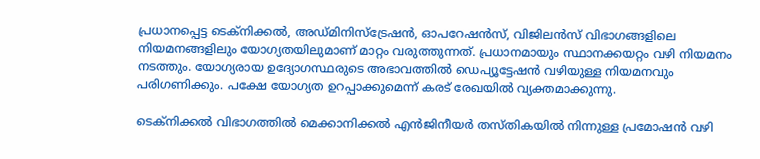പ്രധാനപ്പെട്ട ടെക്‌നിക്കല്‍, അഡ്മിനിസ്‌ട്രേഷന്‍, ഓപറേഷന്‍സ്, വിജിലന്‍സ് വിഭാഗങ്ങളിലെ നിയമനങ്ങളിലും യോഗ്യതയിലുമാണ് മാറ്റം വരുത്തുന്നത്. പ്രധാനമായും സ്ഥാനക്കയറ്റം വഴി നിയമനം നടത്തും. യോഗ്യരായ ഉദ്യോഗസ്ഥരുടെ അഭാവത്തില്‍ ഡെപ്യൂട്ടേഷന്‍ വഴിയുള്ള നിയമനവും പരിഗണിക്കും. പക്ഷേ യോഗ്യത ഉറപ്പാക്കുമെന്ന് കരട് രേഖയില്‍ വ്യക്തമാക്കുന്നു.

ടെക്‌നിക്കല്‍ വിഭാഗത്തില്‍ മെക്കാനിക്കല്‍ എന്‍ജിനീയര്‍ തസ്തികയില്‍ നിന്നുള്ള പ്രമോഷന്‍ വഴി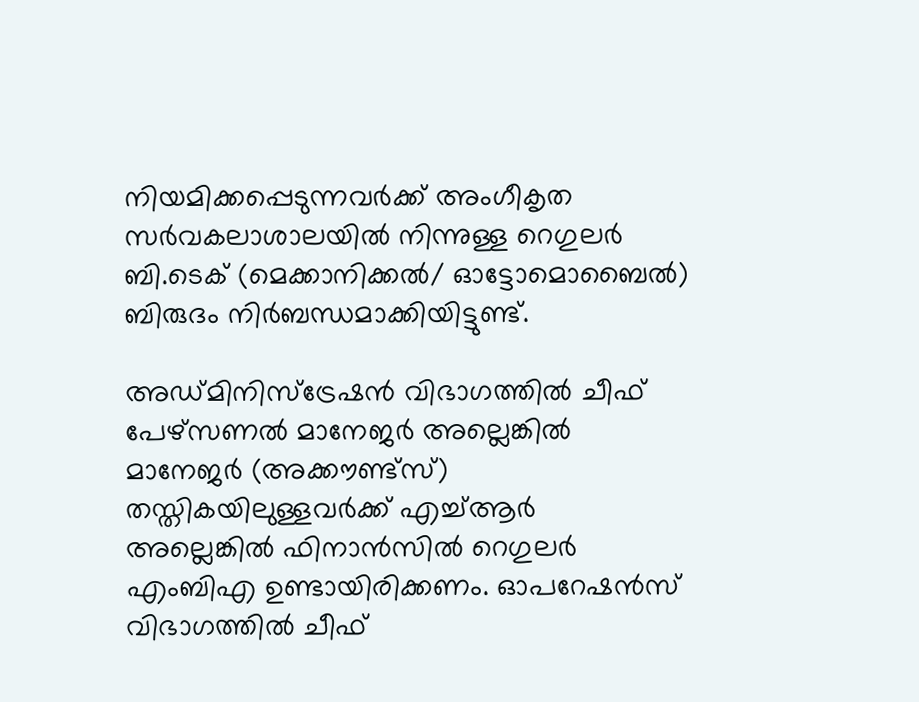നിയമിക്കപ്പെടുന്നവര്‍ക്ക് അംഗീകൃത സര്‍വകലാശാലയില്‍ നിന്നുള്ള റെഗുലര്‍ ബി.ടെക് (മെക്കാനിക്കല്‍/ ഓട്ടോമൊബൈല്‍) ബിരുദം നിര്‍ബന്ധമാക്കിയിട്ടുണ്ട്.

അഡ്മിനിസ്‌ട്രേഷന്‍ വിഭാഗത്തില്‍ ചീഫ് പേഴ്‌സണല്‍ മാനേജര്‍ അല്ലെങ്കില്‍ മാനേജര്‍ (അക്കൗണ്ട്‌സ്) തസ്തികയിലുള്ളവര്‍ക്ക് എച്ച്ആര്‍ അല്ലെങ്കില്‍ ഫിനാന്‍സില്‍ റെഗുലര്‍ എംബിഎ ഉണ്ടായിരിക്കണം. ഓപറേഷന്‍സ് വിഭാഗത്തില്‍ ചീഫ്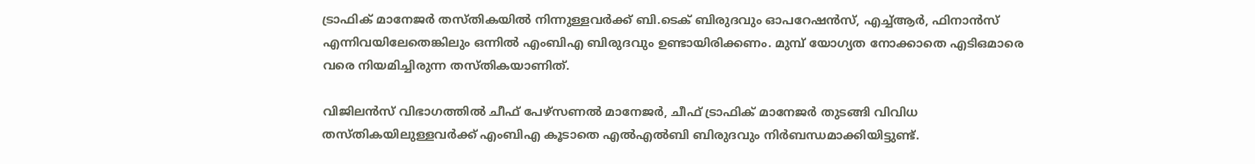ട്രാഫിക് മാനേജര്‍ തസ്തികയില്‍ നിന്നുള്ളവര്‍ക്ക് ബി.ടെക് ബിരുദവും ഓപറേഷന്‍സ്, എച്ച്ആര്‍, ഫിനാന്‍സ് എന്നിവയിലേതെങ്കിലും ഒന്നില്‍ എംബിഎ ബിരുദവും ഉണ്ടായിരിക്കണം. മുമ്പ് യോഗ്യത നോക്കാതെ എടിഒമാരെ വരെ നിയമിച്ചിരുന്ന തസ്തികയാണിത്.

വിജിലന്‍സ് വിഭാഗത്തില്‍ ചീഫ് പേഴ്‌സണല്‍ മാനേജര്‍, ചീഫ് ട്രാഫിക് മാനേജര്‍ തുടങ്ങി വിവിധ തസ്തികയിലുള്ളവര്‍ക്ക് എംബിഎ കൂടാതെ എല്‍എല്‍ബി ബിരുദവും നിര്‍ബന്ധമാക്കിയിട്ടുണ്ട്.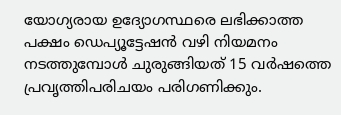യോഗ്യരായ ഉദ്യോഗസ്ഥരെ ലഭിക്കാത്ത പക്ഷം ഡെപ്യൂട്ടേഷന്‍ വഴി നിയമനം നടത്തുമ്പോള്‍ ചുരുങ്ങിയത് 15 വര്‍ഷത്തെ പ്രവൃത്തിപരിചയം പരിഗണിക്കും.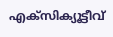എക്‌സിക്യൂട്ടീവ്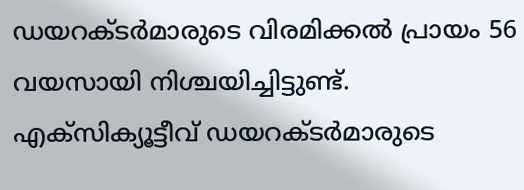ഡയറക്ടര്‍മാരുടെ വിരമിക്കല്‍ പ്രായം 56 വയസായി നിശ്ചയിച്ചിട്ടുണ്ട്. എക്‌സിക്യൂട്ടീവ് ഡയറക്ടര്‍മാരുടെ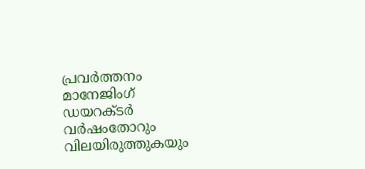പ്രവര്‍ത്തനം മാനേജിംഗ് ഡയറക്ടര്‍ വര്‍ഷംതോറും വിലയിരുത്തുകയും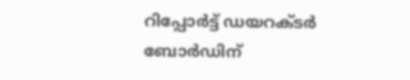റിപ്പോര്‍ട്ട് ഡയറക്ടര്‍ ബോര്‍ഡിന്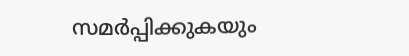സമര്‍പ്പിക്കുകയും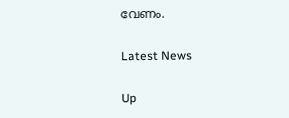വേണം.

Latest News

Up